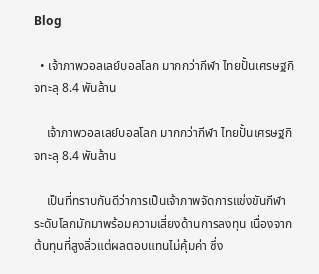Blog

  • เจ้าภาพวอลเลย์บอลโลก มากกว่ากีฬา ไทยปั้นเศรษฐกิจทะลุ 8.4 พันล้าน

    เจ้าภาพวอลเลย์บอลโลก มากกว่ากีฬา ไทยปั้นเศรษฐกิจทะลุ 8.4 พันล้าน

    เป็นที่ทราบกันดีว่าการเป็นเจ้าภาพจัดการแข่งขันกีฬาระดับโลกมักมาพร้อมความเสี่ยงด้านการลงทุน เนื่องจากต้นทุนที่สูงลิ่วแต่ผลตอบแทนไม่คุ้มค่า ซึ่ง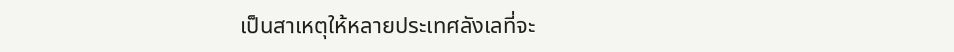เป็นสาเหตุให้หลายประเทศลังเลที่จะ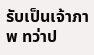รับเป็นเจ้าภาพ ทว่าป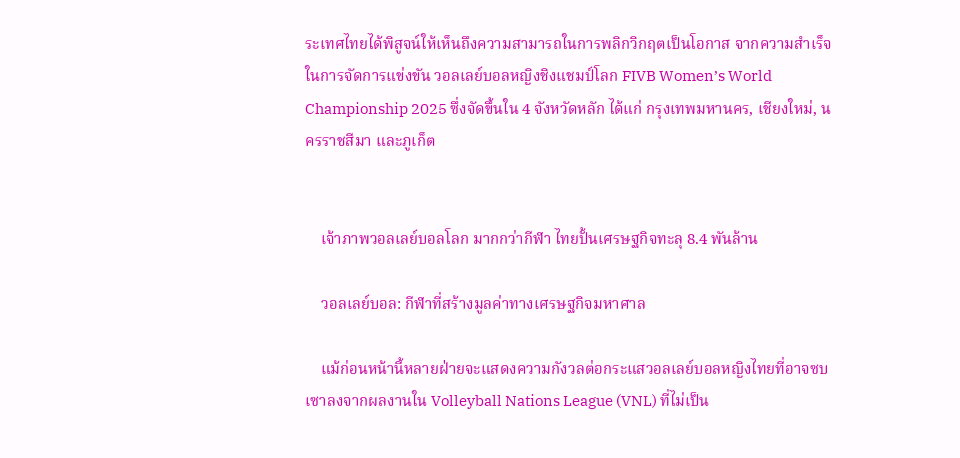ระเทศไทยได้พิสูจน์ให้เห็นถึงความสามารถในการพลิกวิกฤตเป็นโอกาส จากความสำเร็จในการจัดการแข่งขัน วอลเลย์บอลหญิงชิงแชมป์โลก FIVB Women’s World Championship 2025 ซึ่งจัดขึ้นใน 4 จังหวัดหลัก ได้แก่ กรุงเทพมหานคร, เชียงใหม่, นครราชสีมา และภูเก็ต


    เจ้าภาพวอลเลย์บอลโลก มากกว่ากีฬา ไทยปั้นเศรษฐกิจทะลุ 8.4 พันล้าน

    วอลเลย์บอล: กีฬาที่สร้างมูลค่าทางเศรษฐกิจมหาศาล

    แม้ก่อนหน้านี้หลายฝ่ายจะแสดงความกังวลต่อกระแสวอลเลย์บอลหญิงไทยที่อาจซบเซาลงจากผลงานใน Volleyball Nations League (VNL) ที่ไม่เป็น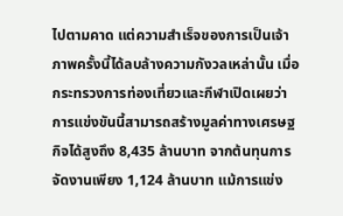ไปตามคาด แต่ความสำเร็จของการเป็นเจ้าภาพครั้งนี้ได้ลบล้างความกังวลเหล่านั้น เมื่อกระทรวงการท่องเที่ยวและกีฬาเปิดเผยว่า การแข่งขันนี้สามารถสร้างมูลค่าทางเศรษฐกิจได้สูงถึง 8,435 ล้านบาท จากต้นทุนการจัดงานเพียง 1,124 ล้านบาท แม้การแข่ง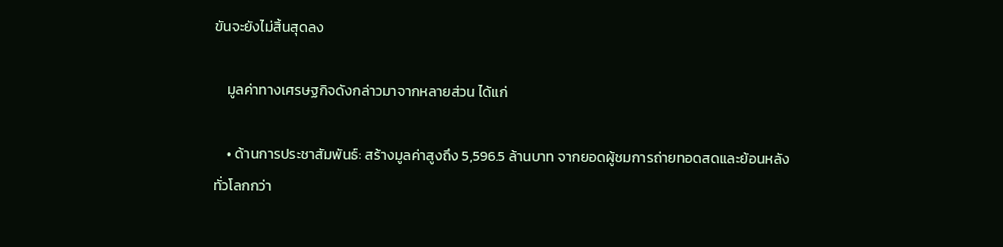ขันจะยังไม่สิ้นสุดลง

    มูลค่าทางเศรษฐกิจดังกล่าวมาจากหลายส่วน ได้แก่

    • ด้านการประชาสัมพันธ์: สร้างมูลค่าสูงถึง 5,596.5 ล้านบาท จากยอดผู้ชมการถ่ายทอดสดและย้อนหลังทั่วโลกกว่า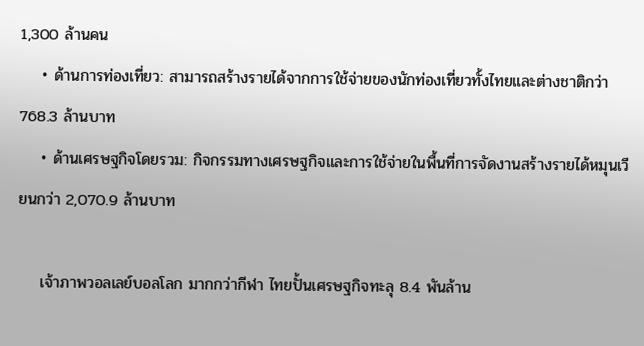1,300 ล้านคน
    • ด้านการท่องเที่ยว: สามารถสร้างรายได้จากการใช้จ่ายของนักท่องเที่ยวทั้งไทยและต่างชาติกว่า 768.3 ล้านบาท
    • ด้านเศรษฐกิจโดยรวม: กิจกรรมทางเศรษฐกิจและการใช้จ่ายในพื้นที่การจัดงานสร้างรายได้หมุนเวียนกว่า 2,070.9 ล้านบาท

    เจ้าภาพวอลเลย์บอลโลก มากกว่ากีฬา ไทยปั้นเศรษฐกิจทะลุ 8.4 พันล้าน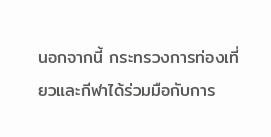นอกจากนี้ กระทรวงการท่องเที่ยวและกีฬาได้ร่วมมือกับการ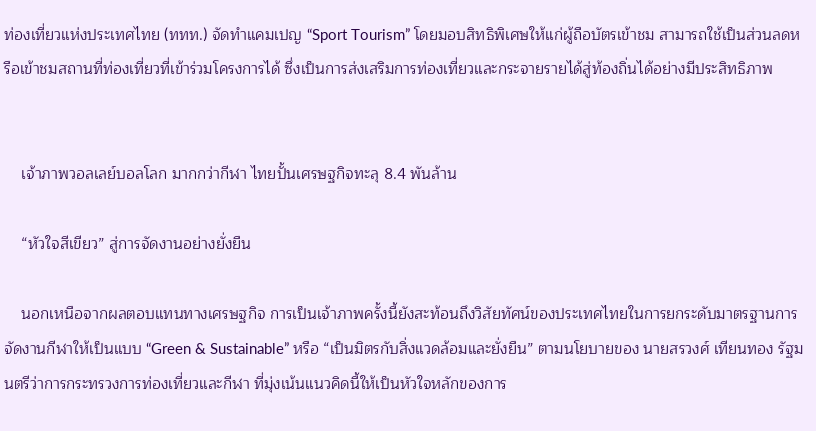ท่องเที่ยวแห่งประเทศไทย (ททท.) จัดทำแคมเปญ “Sport Tourism” โดยมอบสิทธิพิเศษให้แก่ผู้ถือบัตรเข้าชม สามารถใช้เป็นส่วนลดหรือเข้าชมสถานที่ท่องเที่ยวที่เข้าร่วมโครงการได้ ซึ่งเป็นการส่งเสริมการท่องเที่ยวและกระจายรายได้สู่ท้องถิ่นได้อย่างมีประสิทธิภาพ


    เจ้าภาพวอลเลย์บอลโลก มากกว่ากีฬา ไทยปั้นเศรษฐกิจทะลุ 8.4 พันล้าน

    “หัวใจสีเขียว” สู่การจัดงานอย่างยั่งยืน

    นอกเหนือจากผลตอบแทนทางเศรษฐกิจ การเป็นเจ้าภาพครั้งนี้ยังสะท้อนถึงวิสัยทัศน์ของประเทศไทยในการยกระดับมาตรฐานการจัดงานกีฬาให้เป็นแบบ “Green & Sustainable” หรือ “เป็นมิตรกับสิ่งแวดล้อมและยั่งยืน” ตามนโยบายของ นายสรวงศ์ เทียนทอง รัฐมนตรีว่าการกระทรวงการท่องเที่ยวและกีฬา ที่มุ่งเน้นแนวคิดนี้ให้เป็นหัวใจหลักของการ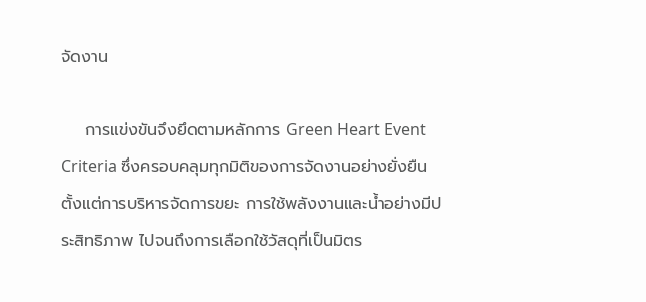จัดงาน

    การแข่งขันจึงยึดตามหลักการ Green Heart Event Criteria ซึ่งครอบคลุมทุกมิติของการจัดงานอย่างยั่งยืน ตั้งแต่การบริหารจัดการขยะ การใช้พลังงานและน้ำอย่างมีประสิทธิภาพ ไปจนถึงการเลือกใช้วัสดุที่เป็นมิตร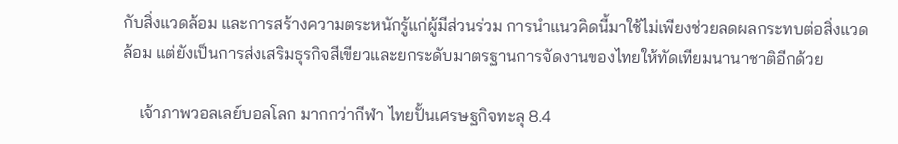กับสิ่งแวดล้อม และการสร้างความตระหนักรู้แก่ผู้มีส่วนร่วม การนำแนวคิดนี้มาใช้ไม่เพียงช่วยลดผลกระทบต่อสิ่งแวดล้อม แต่ยังเป็นการส่งเสริมธุรกิจสีเขียวและยกระดับมาตรฐานการจัดงานของไทยให้ทัดเทียมนานาชาติอีกด้วย

    เจ้าภาพวอลเลย์บอลโลก มากกว่ากีฬา ไทยปั้นเศรษฐกิจทะลุ 8.4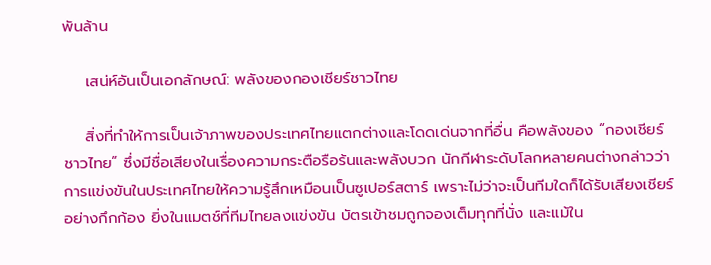พันล้าน

    เสน่ห์อันเป็นเอกลักษณ์: พลังของกองเชียร์ชาวไทย

    สิ่งที่ทำให้การเป็นเจ้าภาพของประเทศไทยแตกต่างและโดดเด่นจากที่อื่น คือพลังของ “กองเชียร์ชาวไทย” ซึ่งมีชื่อเสียงในเรื่องความกระตือรือร้นและพลังบวก นักกีฬาระดับโลกหลายคนต่างกล่าวว่าการแข่งขันในประเทศไทยให้ความรู้สึกเหมือนเป็นซูเปอร์สตาร์ เพราะไม่ว่าจะเป็นทีมใดก็ได้รับเสียงเชียร์อย่างกึกก้อง ยิ่งในแมตช์ที่ทีมไทยลงแข่งขัน บัตรเข้าชมถูกจองเต็มทุกที่นั่ง และแม้ใน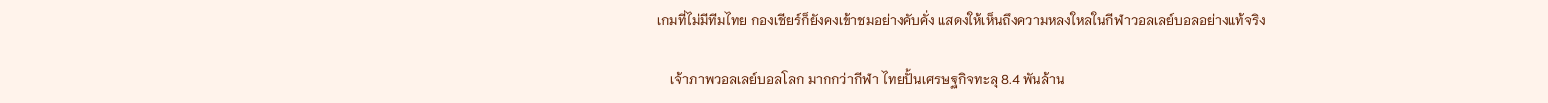เกมที่ไม่มีทีมไทย กองเชียร์ก็ยังคงเข้าชมอย่างคับคั่ง แสดงให้เห็นถึงความหลงใหลในกีฬาวอลเลย์บอลอย่างแท้จริง

    เจ้าภาพวอลเลย์บอลโลก มากกว่ากีฬา ไทยปั้นเศรษฐกิจทะลุ 8.4 พันล้าน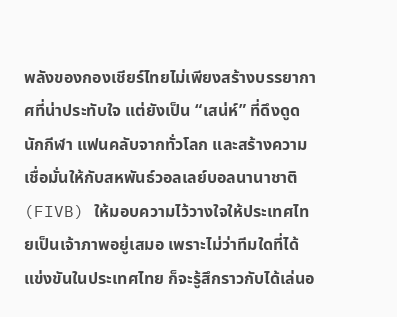พลังของกองเชียร์ไทยไม่เพียงสร้างบรรยากาศที่น่าประทับใจ แต่ยังเป็น “เสน่ห์” ที่ดึงดูดนักกีฬา แฟนคลับจากทั่วโลก และสร้างความเชื่อมั่นให้กับสหพันธ์วอลเลย์บอลนานาชาติ (FIVB) ให้มอบความไว้วางใจให้ประเทศไทยเป็นเจ้าภาพอยู่เสมอ เพราะไม่ว่าทีมใดที่ได้แข่งขันในประเทศไทย ก็จะรู้สึกราวกับได้เล่นอ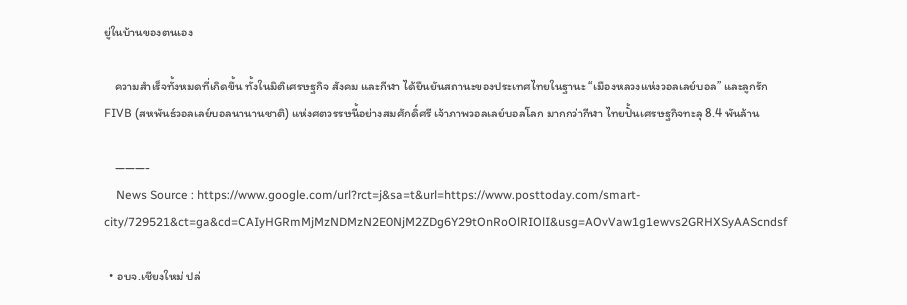ยู่ในบ้านของตนเอง

    ความสำเร็จทั้งหมดที่เกิดขึ้น ทั้งในมิติเศรษฐกิจ สังคม และกีฬา ได้ยืนยันสถานะของประเทศไทยในฐานะ “เมืองหลวงแห่งวอลเลย์บอล” และลูกรัก FIVB (สหพันธ์วอลเลย์บอลนานานชาติ) แห่งศตวรรษนี้อย่างสมศักดิ์ศรี เจ้าภาพวอลเลย์บอลโลก มากกว่ากีฬา ไทยปั้นเศรษฐกิจทะลุ 8.4 พันล้าน

    ———-
    News Source : https://www.google.com/url?rct=j&sa=t&url=https://www.posttoday.com/smart-city/729521&ct=ga&cd=CAIyHGRmMjMzNDMzN2E0NjM2ZDg6Y29tOnRoOlRIOlI&usg=AOvVaw1g1ewvs2GRHXSyAAScndsf

  • อบจ.เชียงใหม่ ปล่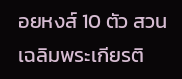อยหงส์ 10 ตัว สวนเฉลิมพระเกียรติ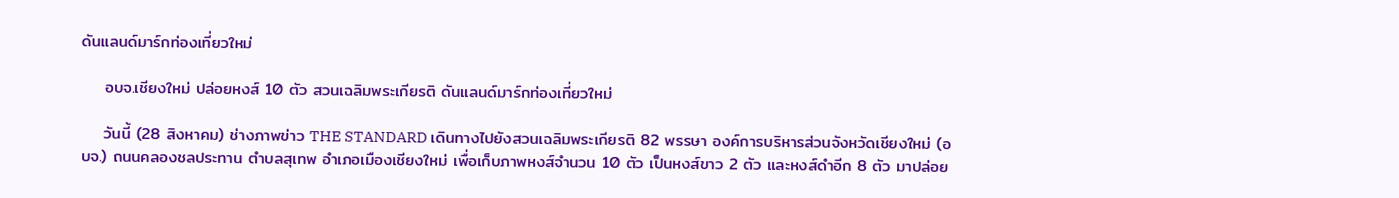ดันแลนด์มาร์กท่องเที่ยวใหม่

    อบจ.เชียงใหม่ ปล่อยหงส์ 10 ตัว สวนเฉลิมพระเกียรติ ดันแลนด์มาร์กท่องเที่ยวใหม่

    วันนี้ (28 สิงหาคม) ช่างภาพข่าว THE STANDARD เดินทางไปยังสวนเฉลิมพระเกียรติ 82 พรรษา องค์การบริหารส่วนจังหวัดเชียงใหม่ (อบจ.) ถนนคลองชลประทาน ตำบลสุเทพ อำเภอเมืองเชียงใหม่ เพื่อเก็บภาพหงส์จำนวน 10 ตัว เป็นหงส์ขาว 2 ตัว และหงส์ดำอีก 8 ตัว มาปล่อย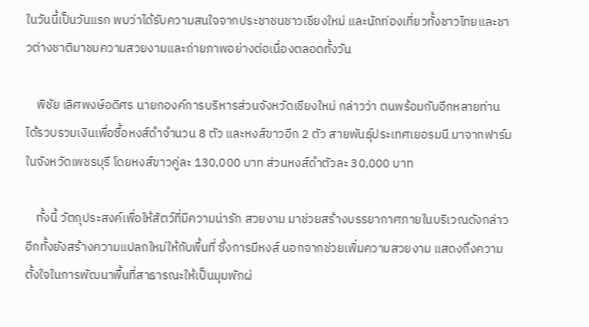ในวันนี้เป็นวันแรก พบว่าได้รับความสนใจจากประชาชนชาวเชียงใหม่ และนักท่องเที่ยวทั้งชาวไทยและชาวต่างชาติมาชมความสวยงามและถ่ายภาพอย่างต่อเนื่องตลอดทั้งวัน

    พิชัย เลิศพงษ์อดิศร นายกองค์การบริหารส่วนจังหวัดเชียงใหม่ กล่าวว่า ตนพร้อมกับอีกหลายท่าน ได้รวบรวมเงินเพื่อซื้อหงส์ดำจำนวน 8 ตัว และหงส์ขาวอีก 2 ตัว สายพันธุ์ประเทศเยอรมนี มาจากฟาร์มในจังหวัดเพชรบุรี โดยหงส์ขาวคู่ละ 130,000 บาท ส่วนหงส์ดำตัวละ 30,000 บาท

    ทั้งนี้ วัตถุประสงค์เพื่อให้สัตว์ที่มีความน่ารัก สวยงาม มาช่วยสร้างบรรยากาศภายในบริเวณดังกล่าว อีกทั้งยังสร้างความแปลกใหม่ให้กับพื้นที่ ซึ่งการมีหงส์ นอกจากช่วยเพิ่มความสวยงาม แสดงถึงความตั้งใจในการพัฒนาพื้นที่สาธารณะให้เป็นมุมพักผ่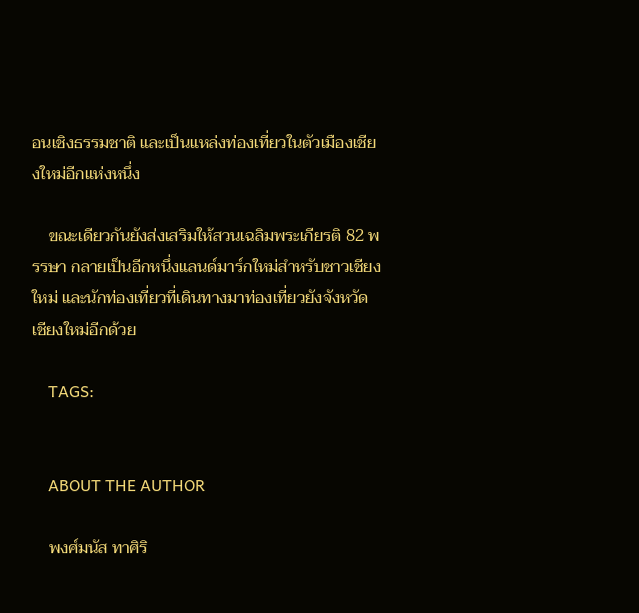อนเชิงธรรมชาติ และเป็นแหล่งท่องเที่ยวในตัวเมืองเชียงใหม่อีกแห่งหนึ่ง

    ขณะเดียวกันยังส่งเสริมให้สวนเฉลิมพระเกียรติ 82 พรรษา กลายเป็นอีกหนึ่งแลนด์มาร์กใหม่สำหรับชาวเชียงใหม่ และนักท่องเที่ยวที่เดินทางมาท่องเที่ยวยังจังหวัดเชียงใหม่อีกด้วย

    TAGS:


    ABOUT THE AUTHOR

    พงศ์มนัส ทาศิริ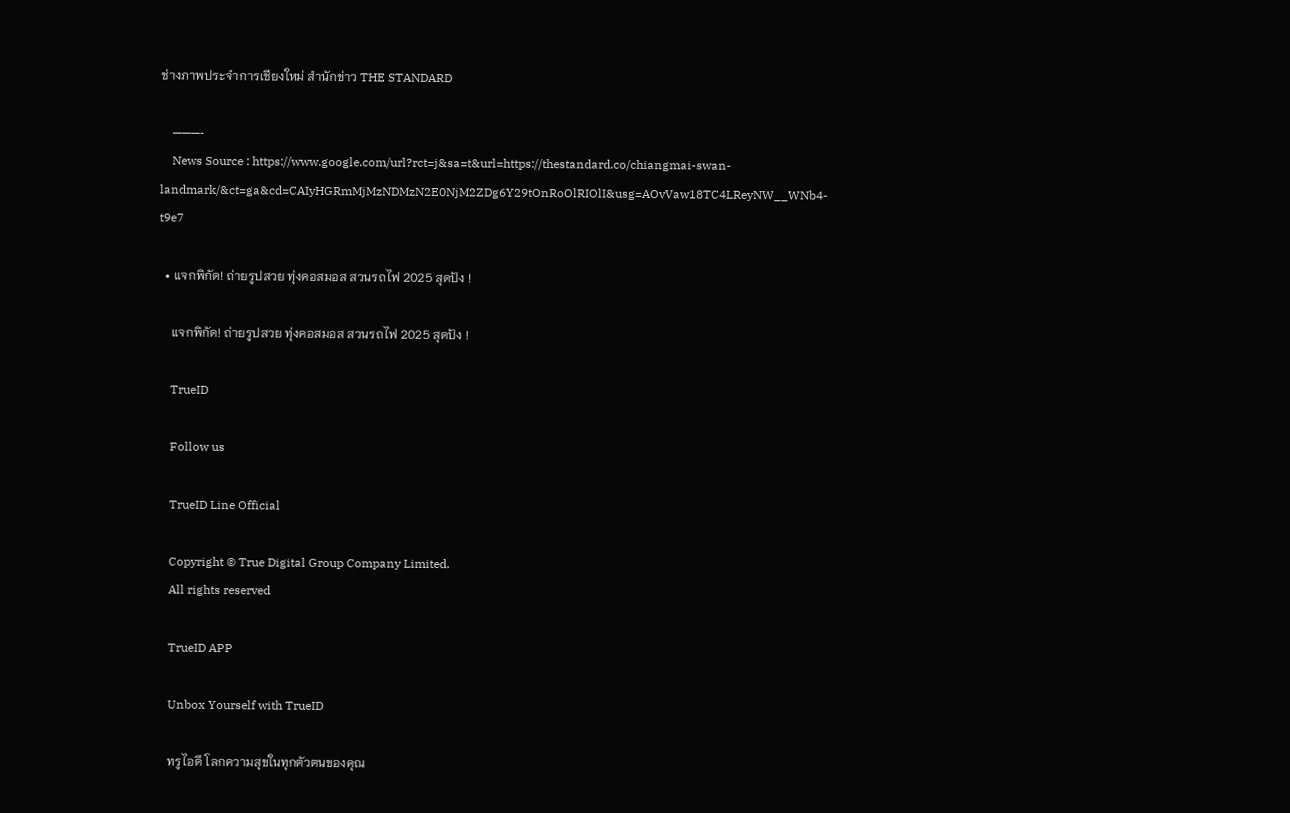ช่างภาพประจำการเชียงใหม่ สำนักข่าว THE STANDARD

    ———-
    News Source : https://www.google.com/url?rct=j&sa=t&url=https://thestandard.co/chiangmai-swan-landmark/&ct=ga&cd=CAIyHGRmMjMzNDMzN2E0NjM2ZDg6Y29tOnRoOlRIOlI&usg=AOvVaw18TC4LReyNW__WNb4-t9e7

  • แจกพิกัด! ถ่ายรูปสวย ทุ่งคอสมอส สวนรถไฟ 2025 สุดปัง !

    แจกพิกัด! ถ่ายรูปสวย ทุ่งคอสมอส สวนรถไฟ 2025 สุดปัง !

    TrueID

    Follow us

    TrueID Line Official

    Copyright © True Digital Group Company Limited.
    All rights reserved

    TrueID APP

    Unbox Yourself with TrueID

    ทรูไอดี โลกความสุขในทุกตัวตนของคุณ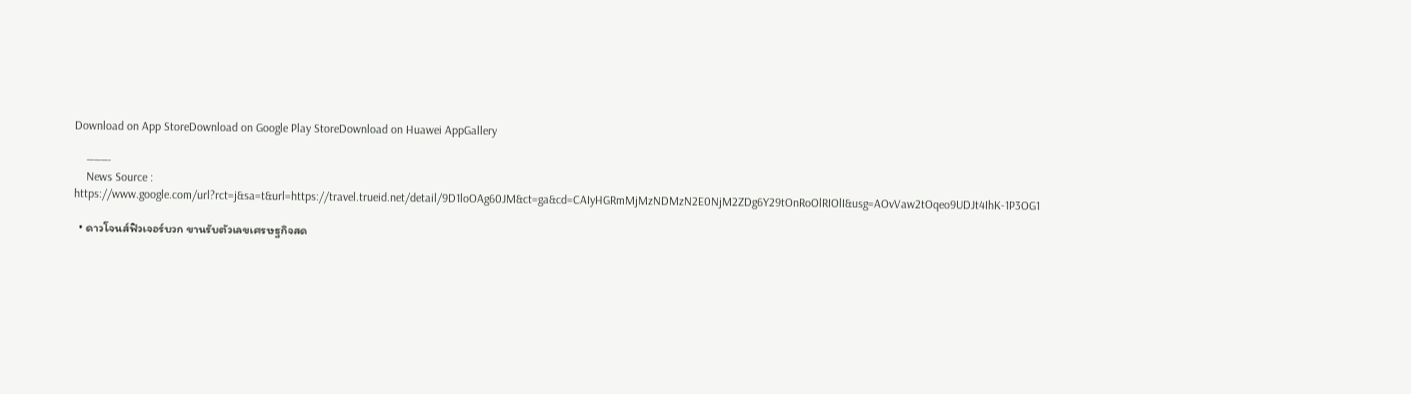Download on App StoreDownload on Google Play StoreDownload on Huawei AppGallery

    ———-
    News Source : https://www.google.com/url?rct=j&sa=t&url=https://travel.trueid.net/detail/9D1loOAg60JM&ct=ga&cd=CAIyHGRmMjMzNDMzN2E0NjM2ZDg6Y29tOnRoOlRIOlI&usg=AOvVaw2tOqeo9UDJt4IhK-1P3OG1

  • ดาวโจนส์ฟิวเจอร์บวก ขานรับตัวเลขเศรษฐกิจสด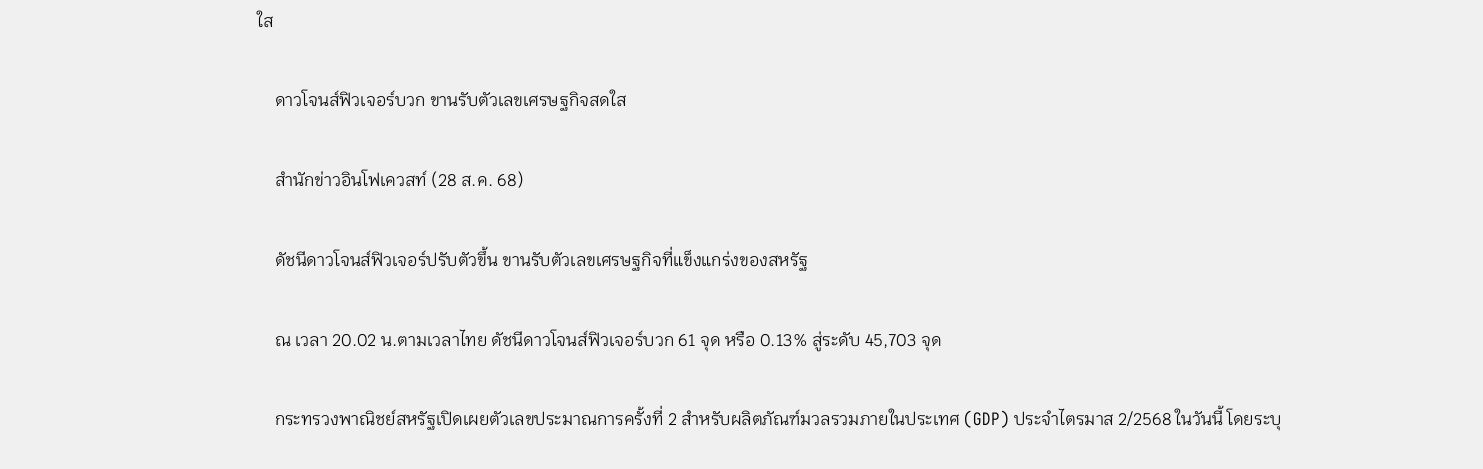ใส

    ดาวโจนส์ฟิวเจอร์บวก ขานรับตัวเลขเศรษฐกิจสดใส

    สำนักข่าวอินโฟเควสท์ (28 ส.ค. 68)

    ดัชนีดาวโจนส์ฟิวเจอร์ปรับตัวขึ้น ขานรับตัวเลขเศรษฐกิจที่แข็งแกร่งของสหรัฐ

    ณ เวลา 20.02 น.ตามเวลาไทย ดัชนีดาวโจนส์ฟิวเจอร์บวก 61 จุด หรือ 0.13% สู่ระดับ 45,703 จุด

    กระทรวงพาณิชย์สหรัฐเปิดเผยตัวเลขประมาณการครั้งที่ 2 สำหรับผลิตภัณฑ์มวลรวมภายในประเทศ (GDP) ประจำไตรมาส 2/2568 ในวันนี้ โดยระบุ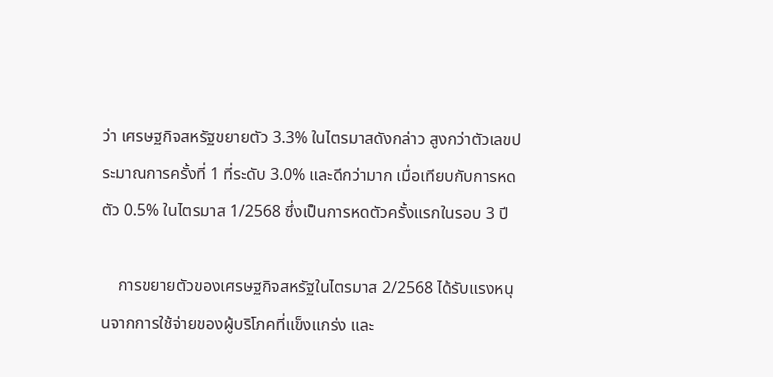ว่า เศรษฐกิจสหรัฐขยายตัว 3.3% ในไตรมาสดังกล่าว สูงกว่าตัวเลขประมาณการครั้งที่ 1 ที่ระดับ 3.0% และดีกว่ามาก เมื่อเทียบกับการหดตัว 0.5% ในไตรมาส 1/2568 ซึ่งเป็นการหดตัวครั้งแรกในรอบ 3 ปี

    การขยายตัวของเศรษฐกิจสหรัฐในไตรมาส 2/2568 ได้รับแรงหนุนจากการใช้จ่ายของผู้บริโภคที่แข็งแกร่ง และ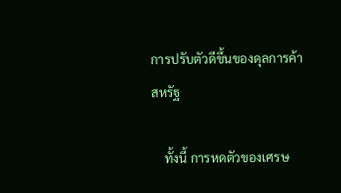การปรับตัวดีขึ้นของดุลการค้าสหรัฐ

    ทั้งนี้ การหดตัวของเศรษ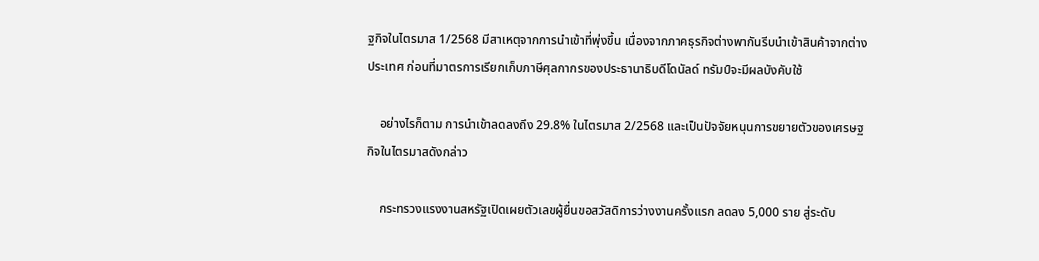ฐกิจในไตรมาส 1/2568 มีสาเหตุจากการนำเข้าที่พุ่งขึ้น เนื่องจากภาคธุรกิจต่างพากันรีบนำเข้าสินค้าจากต่างประเทศ ก่อนที่มาตรการเรียกเก็บภาษีศุลกากรของประธานาธิบดีโดนัลด์ ทรัมป์จะมีผลบังคับใช้

    อย่างไรก็ตาม การนำเข้าลดลงถึง 29.8% ในไตรมาส 2/2568 และเป็นปัจจัยหนุนการขยายตัวของเศรษฐกิจในไตรมาสดังกล่าว

    กระทรวงแรงงานสหรัฐเปิดเผยตัวเลขผู้ยื่นขอสวัสดิการว่างงานครั้งแรก ลดลง 5,000 ราย สู่ระดับ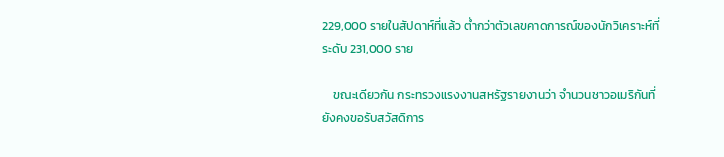229,000 รายในสัปดาห์ที่แล้ว ต่ำกว่าตัวเลขคาดการณ์ของนักวิเคราะห์ที่ระดับ 231,000 ราย

    ขณะเดียวกัน กระทรวงแรงงานสหรัฐรายงานว่า จำนวนชาวอเมริกันที่ยังคงขอรับสวัสดิการ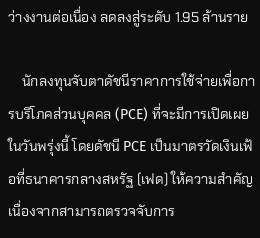ว่างงานต่อเนื่อง ลดลงสู่ระดับ 1.95 ล้านราย

    นักลงทุนจับตาดัชนีราคาการใช้จ่ายเพื่อการบริโภคส่วนบุคคล (PCE) ที่จะมีการเปิดเผยในวันพรุ่งนี้ โดยดัชนี PCE เป็นมาตรวัดเงินเฟ้อที่ธนาคารกลางสหรัฐ (เฟด) ให้ความสำคัญ เนื่องจากสามารถตรวจจับการ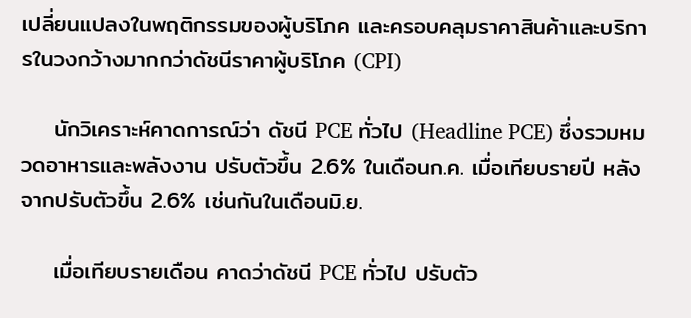เปลี่ยนแปลงในพฤติกรรมของผู้บริโภค และครอบคลุมราคาสินค้าและบริการในวงกว้างมากกว่าดัชนีราคาผู้บริโภค (CPI)

    นักวิเคราะห์คาดการณ์ว่า ดัชนี PCE ทั่วไป (Headline PCE) ซึ่งรวมหมวดอาหารและพลังงาน ปรับตัวขึ้น 2.6% ในเดือนก.ค. เมื่อเทียบรายปี หลังจากปรับตัวขึ้น 2.6% เช่นกันในเดือนมิ.ย.

    เมื่อเทียบรายเดือน คาดว่าดัชนี PCE ทั่วไป ปรับตัว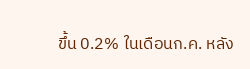ขึ้น 0.2% ในเดือนก.ค. หลัง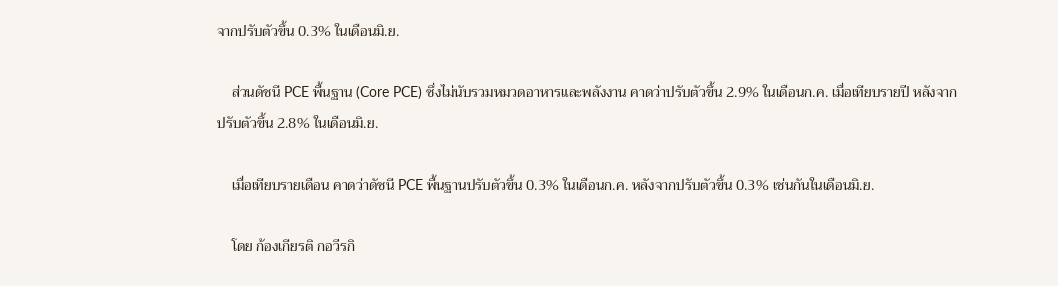จากปรับตัวขึ้น 0.3% ในเดือนมิ.ย.

    ส่วนดัชนี PCE พื้นฐาน (Core PCE) ซึ่งไม่นับรวมหมวดอาหารและพลังงาน คาดว่าปรับตัวขึ้น 2.9% ในเดือนก.ค. เมื่อเทียบรายปี หลังจากปรับตัวขึ้น 2.8% ในเดือนมิ.ย.

    เมื่อเทียบรายเดือน คาดว่าดัชนี PCE พื้นฐานปรับตัวขึ้น 0.3% ในเดือนก.ค. หลังจากปรับตัวขึ้น 0.3% เช่นกันในเดือนมิ.ย.

    โดย ก้องเกียรติ กอวีรกิ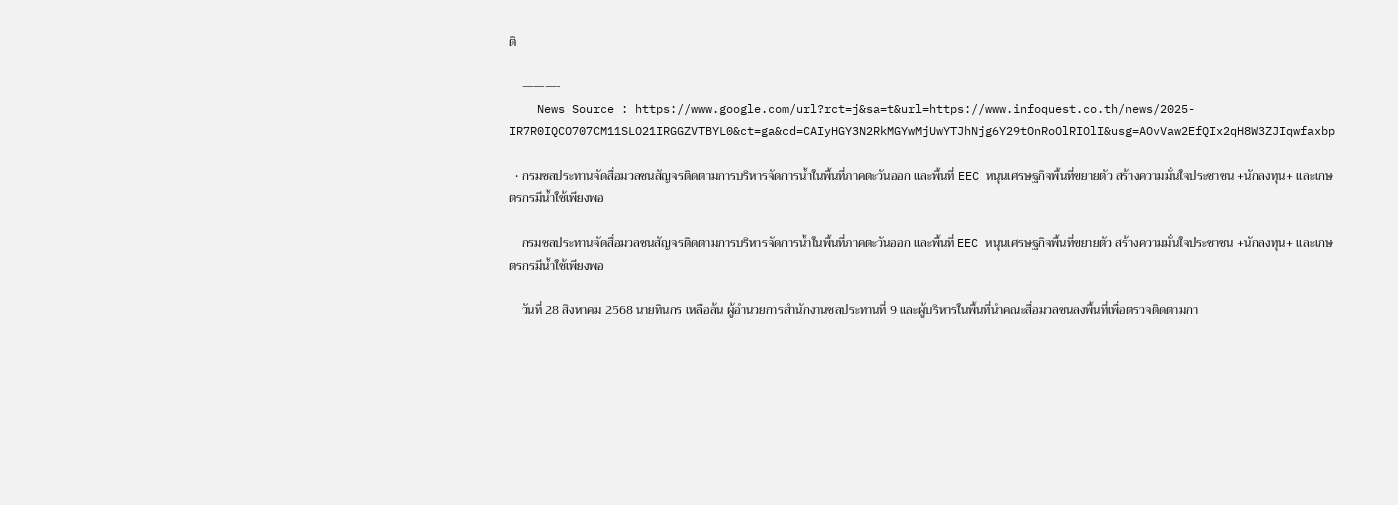ติ

    ———-
    News Source : https://www.google.com/url?rct=j&sa=t&url=https://www.infoquest.co.th/news/2025-IR7R0IQCO707CM11SLO21IRGGZVTBYL0&ct=ga&cd=CAIyHGY3N2RkMGYwMjUwYTJhNjg6Y29tOnRoOlRIOlI&usg=AOvVaw2EfQIx2qH8W3ZJIqwfaxbp

  • กรมชลประทานจัดสื่อมวลชนสัญจรติดตามการบริหารจัดการน้ำในพื้นที่ภาคตะวันออก และพื้นที่ EEC หนุนเศรษฐกิจพื้นที่ขยายตัว สร้างความมั่นใจประชาชน +นักลงทุน+ และเกษตรกรมีน้ำใช้เพียงพอ

    กรมชลประทานจัดสื่อมวลชนสัญจรติดตามการบริหารจัดการน้ำในพื้นที่ภาคตะวันออก และพื้นที่ EEC หนุนเศรษฐกิจพื้นที่ขยายตัว สร้างความมั่นใจประชาชน +นักลงทุน+ และเกษตรกรมีน้ำใช้เพียงพอ

    วันที่ 28 สิงหาคม 2568 นายทินกร เหลือล้น ผู้อำนวยการสำนักงานชลประทานที่ 9 และผู้บริหารในพื้นที่นำคณะสื่อมวลชนลงพื้นที่เพื่อตรวจติดตามกา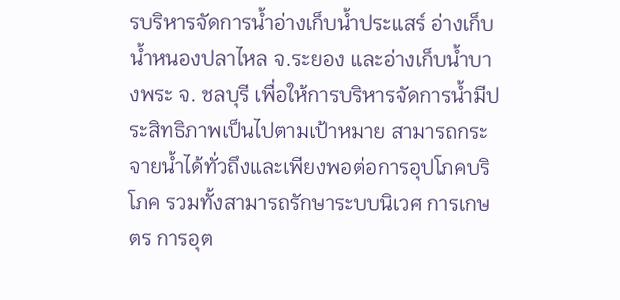รบริหารจัดการน้ำอ่างเก็บน้ำประแสร์ อ่างเก็บน้ำหนองปลาไหล จ.ระยอง และอ่างเก็บน้ำบางพระ จ. ชลบุรี เพื่อให้การบริหารจัดการน้ำมีประสิทธิภาพเป็นไปตามเป้าหมาย สามารถกระจายน้ำได้ทั่วถึงและเพียงพอต่อการอุปโภคบริโภค รวมทั้งสามารถรักษาระบบนิเวศ การเกษตร การอุต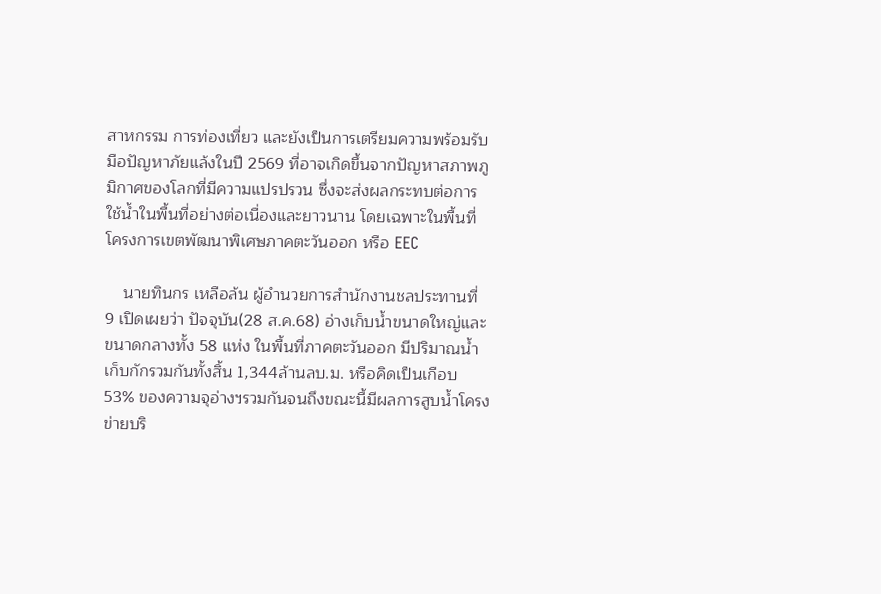สาหกรรม การท่องเที่ยว และยังเป็นการเตรียมความพร้อมรับมือปัญหาภัยแล้งในปี 2569 ที่อาจเกิดขึ้นจากปัญหาสภาพภูมิกาศของโลกที่มีความแปรปรวน ซึ่งจะส่งผลกระทบต่อการใช้น้ำในพื้นที่อย่างต่อเนื่องและยาวนาน โดยเฉพาะในพื้นที่โครงการเขตพัฒนาพิเศษภาคตะวันออก หรือ EEC

    นายทินกร เหลือล้น ผู้อำนวยการสำนักงานชลประทานที่ 9 เปิดเผยว่า ปัจจุบัน(28 ส.ค.68) อ่างเก็บน้ำขนาดใหญ่และขนาดกลางทั้ง 58 แห่ง ในพื้นที่ภาคตะวันออก มีปริมาณน้ำเก็บกักรวมกันทั้งสิ้น 1,344ล้านลบ.ม. หรือคิดเป็นเกือบ 53% ของความจุอ่างฯรวมกันจนถึงขณะนี้มีผลการสูบน้ำโครงข่ายบริ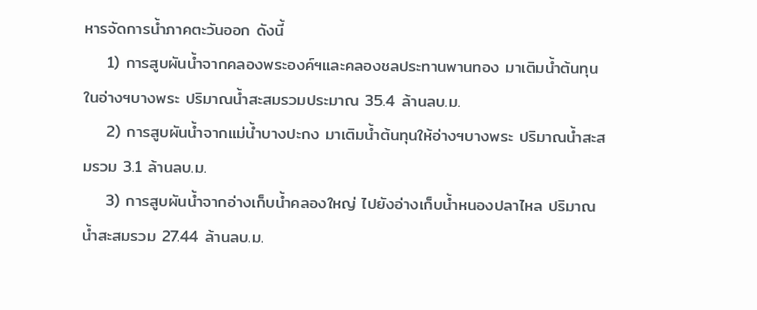หารจัดการน้ำภาคตะวันออก ดังนี้
    1) การสูบผันน้ำจากคลองพระองค์ฯและคลองชลประทานพานทอง มาเติมน้ำต้นทุนในอ่างฯบางพระ ปริมาณน้ำสะสมรวมประมาณ 35.4 ล้านลบ.ม.
    2) การสูบผันน้ำจากแม่น้ำบางปะกง มาเติมน้ำต้นทุนให้อ่างฯบางพระ ปริมาณน้ำสะสมรวม 3.1 ล้านลบ.ม.
    3) การสูบผันน้ำจากอ่างเก็บน้ำคลองใหญ่ ไปยังอ่างเก็บน้ำหนองปลาไหล ปริมาณน้ำสะสมรวม 27.44 ล้านลบ.ม.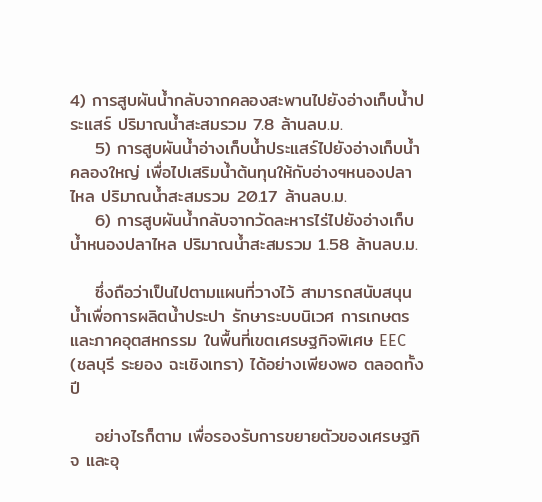4) การสูบผันน้ำกลับจากคลองสะพานไปยังอ่างเก็บน้ำประแสร์ ปริมาณน้ำสะสมรวม 7.8 ล้านลบ.ม.
    5) การสูบผันน้ำอ่างเก็บน้ำประแสร์ไปยังอ่างเก็บน้ำคลองใหญ่ เพื่อไปเสริมน้ำต้นทุนให้กับอ่างฯหนองปลาไหล ปริมาณน้ำสะสมรวม 20.17 ล้านลบ.ม.
    6) การสูบผันน้ำกลับจากวัดละหารไร่ไปยังอ่างเก็บน้ำหนองปลาไหล ปริมาณน้ำสะสมรวม 1.58 ล้านลบ.ม.

    ซึ่งถือว่าเป็นไปตามแผนที่วางไว้ สามารถสนับสนุนน้ำเพื่อการผลิตน้ำประปา รักษาระบบนิเวศ การเกษตรและภาคอุตสหกรรม ในพื้นที่เขตเศรษฐกิจพิเศษ EEC (ชลบุรี ระยอง ฉะเชิงเทรา) ได้อย่างเพียงพอ ตลอดทั้งปี

    อย่างไรก็ตาม เพื่อรองรับการขยายตัวของเศรษฐกิจ และอุ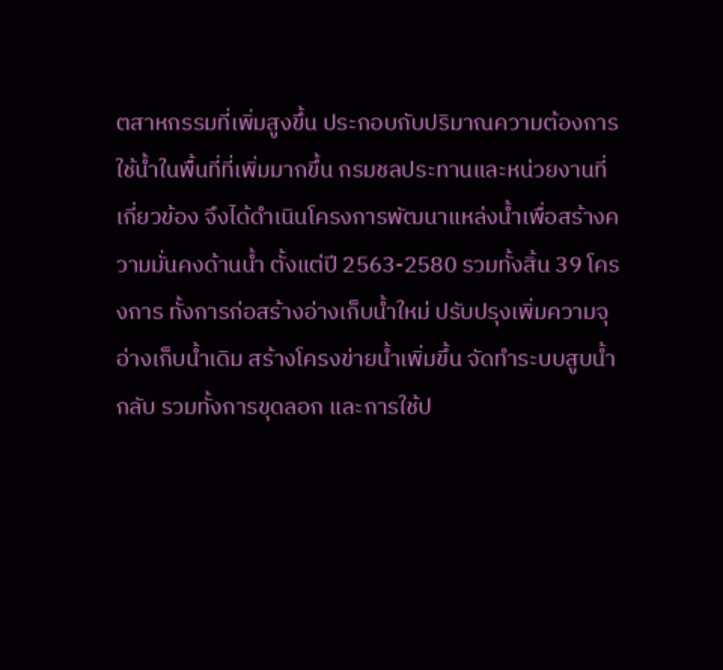ตสาหกรรมที่เพิ่มสูงขึ้น ประกอบกับปริมาณความต้องการใช้น้ำในพื้นที่ที่เพิ่มมากขึ้น กรมชลประทานและหน่วยงานที่เกี่ยวข้อง จึงได้ดำเนินโครงการพัฒนาแหล่งน้ำเพื่อสร้างความมั่นคงด้านน้ำ ตั้งแต่ปี 2563-2580 รวมทั้งสิ้น 39 โครงการ ทั้งการก่อสร้างอ่างเก็บน้ำใหม่ ปรับปรุงเพิ่มความจุอ่างเก็บน้ำเดิม สร้างโครงข่ายน้ำเพิ่มขึ้น จัดทำระบบสูบน้ำกลับ รวมทั้งการขุดลอก และการใช้ป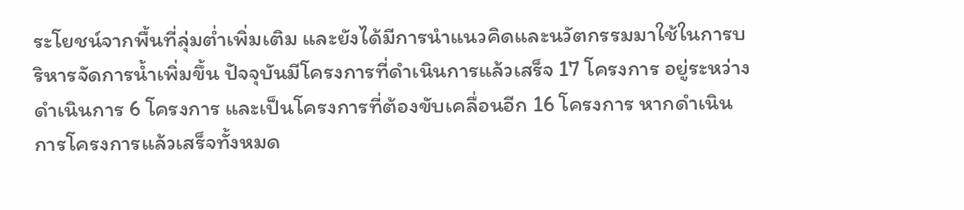ระโยชน์จากพื้นที่ลุ่มต่ำเพิ่มเติม และยังได้มีการนำแนวคิดและนวัตกรรมมาใช้ในการบริหารจัดการน้ำเพิ่มขึ้น ปัจจุบันมีโครงการที่ดำเนินการแล้วเสร็จ 17 โครงการ อยู่ระหว่างดำเนินการ 6 โครงการ และเป็นโครงการที่ต้องขับเคลื่อนอีก 16 โครงการ หากดำเนินการโครงการแล้วเสร็จทั้งหมด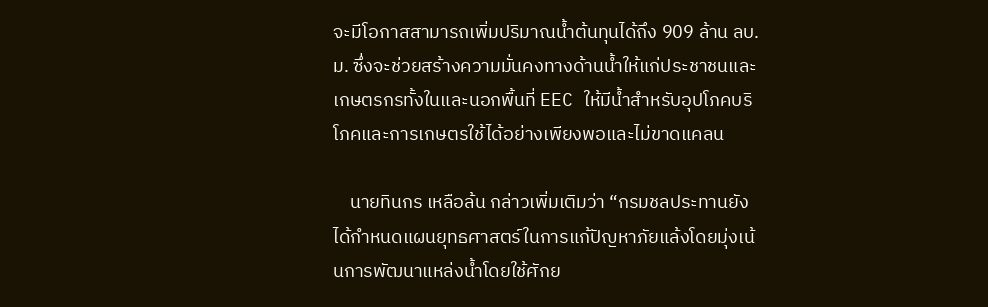จะมีโอกาสสามารถเพิ่มปริมาณน้ำต้นทุนได้ถึง 909 ล้าน ลบ.ม. ซึ่งจะช่วยสร้างความมั่นคงทางด้านน้ำให้แก่ประชาชนและเกษตรกรทั้งในและนอกพื้นที่ EEC ให้มีน้ำสำหรับอุปโภคบริโภคและการเกษตรใช้ได้อย่างเพียงพอและไม่ขาดแคลน

    นายทินกร เหลือล้น กล่าวเพิ่มเติมว่า “กรมชลประทานยังได้กำหนดแผนยุทธศาสตร์ในการแก้ปัญหาภัยแล้งโดยมุ่งเน้นการพัฒนาแหล่งน้ำโดยใช้ศักย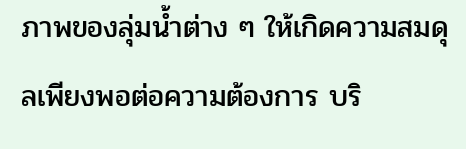ภาพของลุ่มน้ำต่าง ๆ ให้เกิดความสมดุลเพียงพอต่อความต้องการ บริ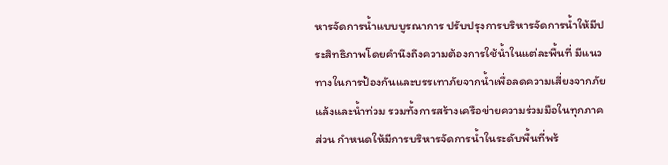หารจัดการน้ำแบบบูรณาการ ปรับปรุงการบริหารจัดการน้ำให้มีประสิทธิภาพโดยคำนึงถึงความต้องการใช้น้ำในแต่ละพื้นที่ มีแนวทางในการป้องกันและบรรเทาภัยจากน้ำเพื่อลดความเสี่ยงจากภัยแล้งและน้ำท่วม รวมทั้งการสร้างเครือข่ายความร่วมมือในทุกภาคส่วน กำหนดให้มีการบริหารจัดการน้ำในระดับพื้นที่พร้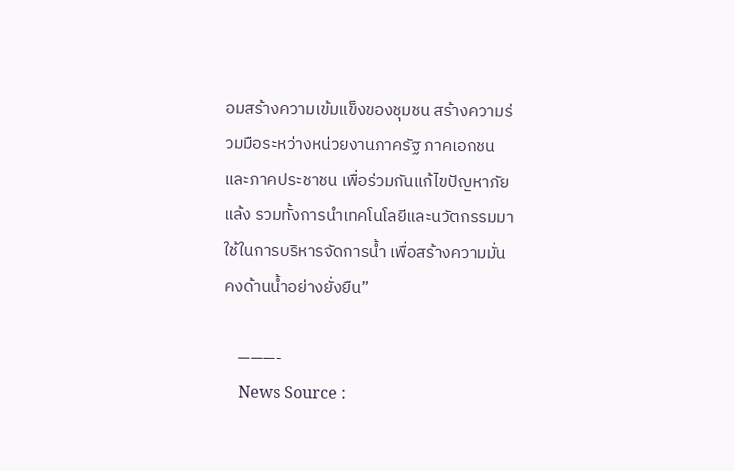อมสร้างความเข้มแข็งของชุมชน สร้างความร่วมมือระหว่างหน่วยงานภาครัฐ ภาคเอกชน และภาคประชาชน เพื่อร่วมกันแก้ไขปัญหาภัยแล้ง รวมทั้งการนำเทคโนโลยีและนวัตกรรมมาใช้ในการบริหารจัดการน้ำ เพื่อสร้างความมั่นคงด้านน้ำอย่างยั่งยืน”

    ———-
    News Source :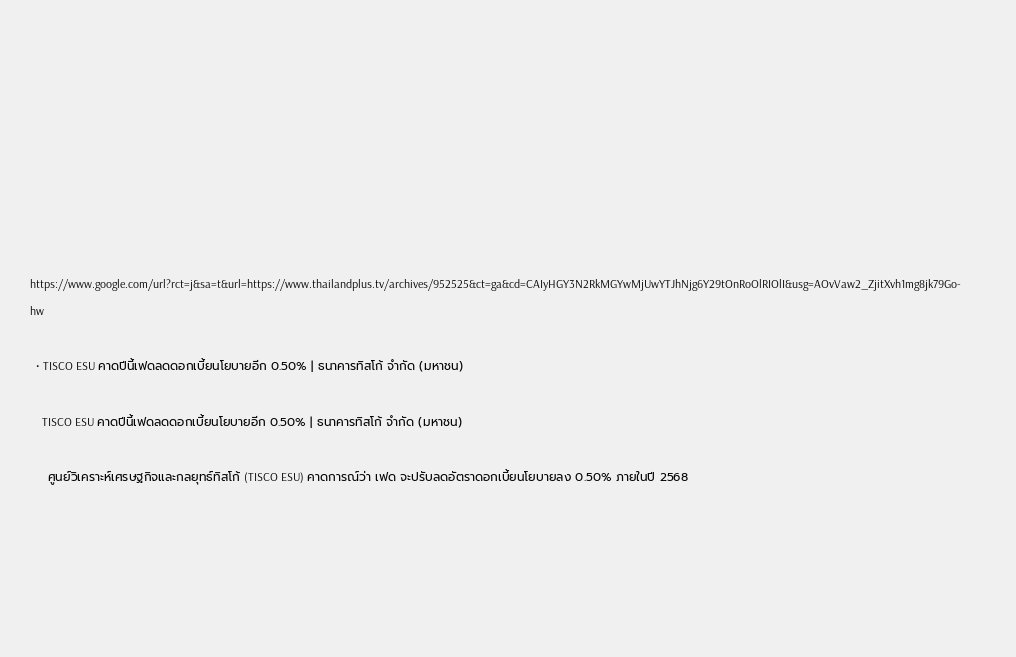https://www.google.com/url?rct=j&sa=t&url=https://www.thailandplus.tv/archives/952525&ct=ga&cd=CAIyHGY3N2RkMGYwMjUwYTJhNjg6Y29tOnRoOlRIOlI&usg=AOvVaw2_ZjitXvh1mg8jk79Go-hw

  • TISCO ESU คาดปีนี้เฟดลดดอกเบี้ยนโยบายอีก 0.50% | ธนาคารทิสโก้ จำกัด (มหาชน)

    TISCO ESU คาดปีนี้เฟดลดดอกเบี้ยนโยบายอีก 0.50% | ธนาคารทิสโก้ จำกัด (มหาชน)

    ศูนย์วิเคราะห์เศรษฐกิจและกลยุทธ์ทิสโก้ (TISCO ESU) คาดการณ์ว่า เฟด จะปรับลดอัตราดอกเบี้ยนโยบายลง 0.50% ภายในปี 2568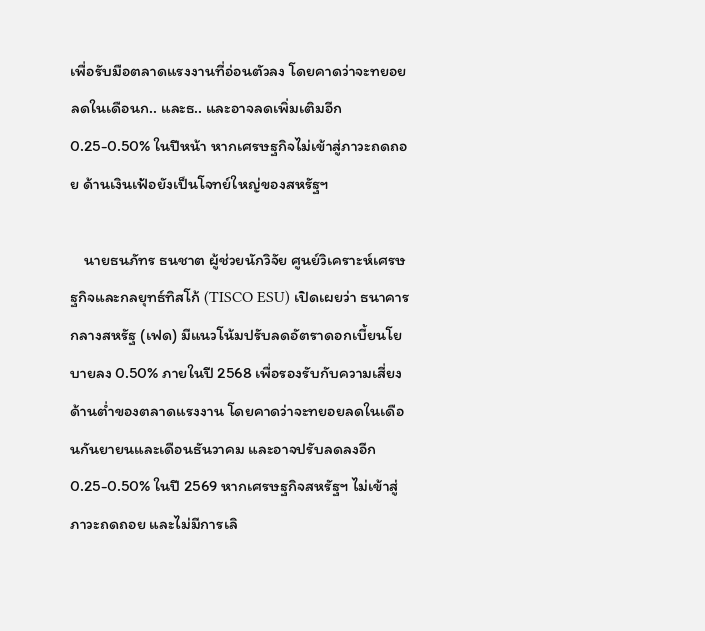เพื่อรับมือตลาดแรงงานที่อ่อนตัวลง โดยคาดว่าจะทยอยลดในเดือนก.. และธ.. และอาจลดเพิ่มเติมอีก 0.25-0.50% ในปีหน้า หากเศรษฐกิจไม่เข้าสู่ภาวะถดถอย ด้านเงินเฟ้อยังเป็นโจทย์ใหญ่ของสหรัฐฯ

    นายธนภัทร ธนชาต ผู้ช่วยนักวิจัย ศูนย์วิเคราะห์เศรษฐกิจและกลยุทธ์ทิสโก้ (TISCO ESU) เปิดเผยว่า ธนาคารกลางสหรัฐ (เฟด) มีแนวโน้มปรับลดอัตราดอกเบี้ยนโยบายลง 0.50% ภายในปี 2568 เพื่อรองรับกับความเสี่ยงด้านต่ำของตลาดแรงงาน โดยคาดว่าจะทยอยลดในเดือนกันยายนและเดือนธันวาคม และอาจปรับลดลงอีก 0.25-0.50% ในปี 2569 หากเศรษฐกิจสหรัฐฯ ไม่เข้าสู่ภาวะถดถอย และไม่มีการเลิ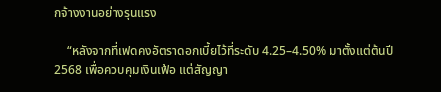กจ้างงานอย่างรุนแรง

    “หลังจากที่เฟดคงอัตราดอกเบี้ยไว้ที่ระดับ 4.25–4.50% มาตั้งแต่ต้นปี 2568 เพื่อควบคุมเงินเฟ้อ แต่สัญญา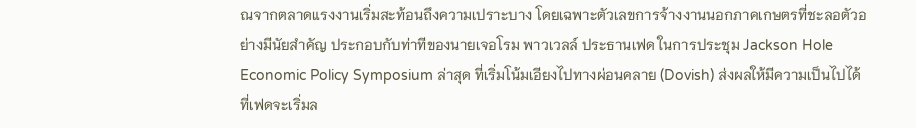ณจากตลาดแรงงานเริ่มสะท้อนถึงความเปราะบาง โดยเฉพาะตัวเลขการจ้างงานนอกภาคเกษตรที่ชะลอตัวอย่างมีนัยสำคัญ ประกอบกับท่าทีของนายเจอโรม พาวเวลล์ ประธานเฟด ในการประชุม Jackson Hole Economic Policy Symposium ล่าสุด ที่เริ่มโน้มเอียงไปทางผ่อนคลาย (Dovish) ส่งผลให้มีความเป็นไปได้ที่เฟดจะเริ่มล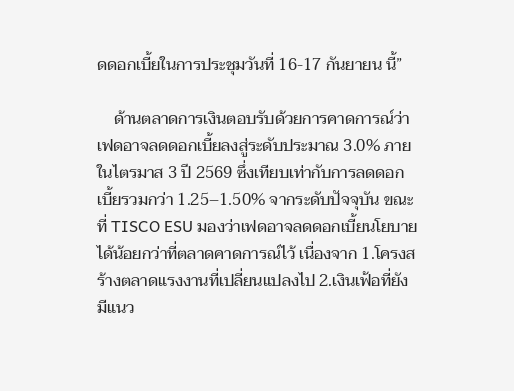ดดอกเบี้ยในการประชุมวันที่ 16-17 กันยายน นี้”

    ด้านตลาดการเงินตอบรับด้วยการคาดการณ์ว่าเฟดอาจลดดอกเบี้ยลงสู่ระดับประมาณ 3.0% ภายในไตรมาส 3 ปี 2569 ซึ่งเทียบเท่ากับการลดดอกเบี้ยรวมกว่า 1.25–1.50% จากระดับปัจจุบัน ขณะที่ TISCO ESU มองว่าเฟดอาจลดดอกเบี้ยนโยบายได้น้อยกว่าที่ตลาดคาดการณ์ไว้ เนื่องจาก 1.โครงสร้างตลาดแรงงานที่เปลี่ยนแปลงไป 2.เงินเฟ้อที่ยังมีแนว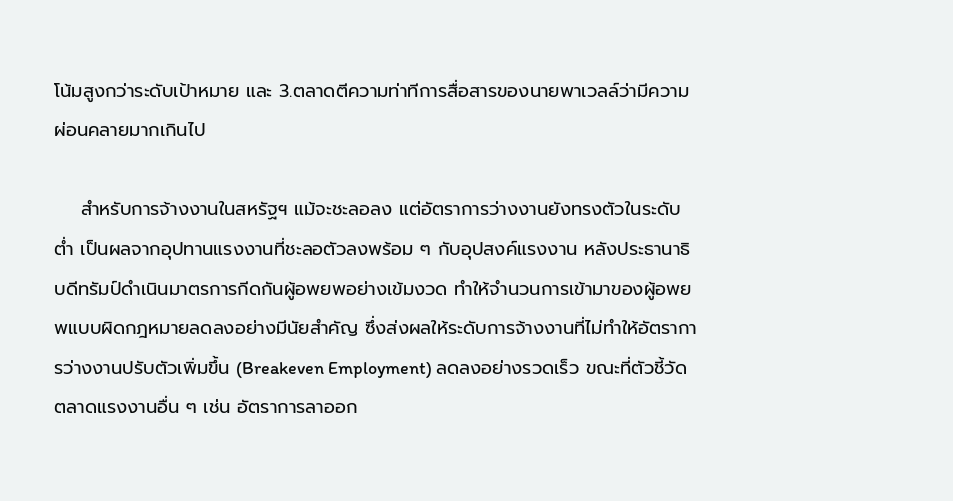โน้มสูงกว่าระดับเป้าหมาย และ 3.ตลาดตีความท่าทีการสื่อสารของนายพาเวลล์ว่ามีความผ่อนคลายมากเกินไป

    สำหรับการจ้างงานในสหรัฐฯ แม้จะชะลอลง แต่อัตราการว่างงานยังทรงตัวในระดับต่ำ เป็นผลจากอุปทานแรงงานที่ชะลอตัวลงพร้อม ๆ กับอุปสงค์แรงงาน หลังประธานาธิบดีทรัมป์ดำเนินมาตรการกีดกันผู้อพยพอย่างเข้มงวด ทำให้จำนวนการเข้ามาของผู้อพยพแบบผิดกฎหมายลดลงอย่างมีนัยสำคัญ ซึ่งส่งผลให้ระดับการจ้างงานที่ไม่ทำให้อัตราการว่างงานปรับตัวเพิ่มขึ้น (Breakeven Employment) ลดลงอย่างรวดเร็ว ขณะที่ตัวชี้วัดตลาดแรงงานอื่น ๆ เช่น อัตราการลาออก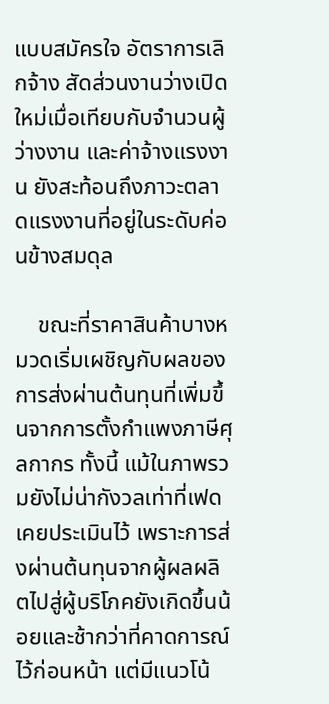แบบสมัครใจ อัตราการเลิกจ้าง สัดส่วนงานว่างเปิดใหม่เมื่อเทียบกับจำนวนผู้ว่างงาน และค่าจ้างแรงงาน ยังสะท้อนถึงภาวะตลาดแรงงานที่อยู่ในระดับค่อนข้างสมดุล

    ขณะที่ราคาสินค้าบางหมวดเริ่มเผชิญกับผลของการส่งผ่านต้นทุนที่เพิ่มขึ้นจากการตั้งกำแพงภาษีศุลกากร ทั้งนี้ แม้ในภาพรวมยังไม่น่ากังวลเท่าที่เฟดเคยประเมินไว้ เพราะการส่งผ่านต้นทุนจากผู้ผลผลิตไปสู่ผู้บริโภคยังเกิดขึ้นน้อยและช้ากว่าที่คาดการณ์ไว้ก่อนหน้า แต่มีแนวโน้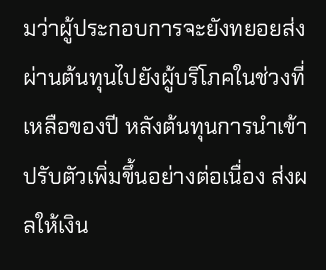มว่าผู้ประกอบการจะยังทยอยส่งผ่านต้นทุนไปยังผู้บริโภคในช่วงที่เหลือของปี หลังต้นทุนการนำเข้าปรับตัวเพิ่มขึ้นอย่างต่อเนื่อง ส่งผลให้เงิน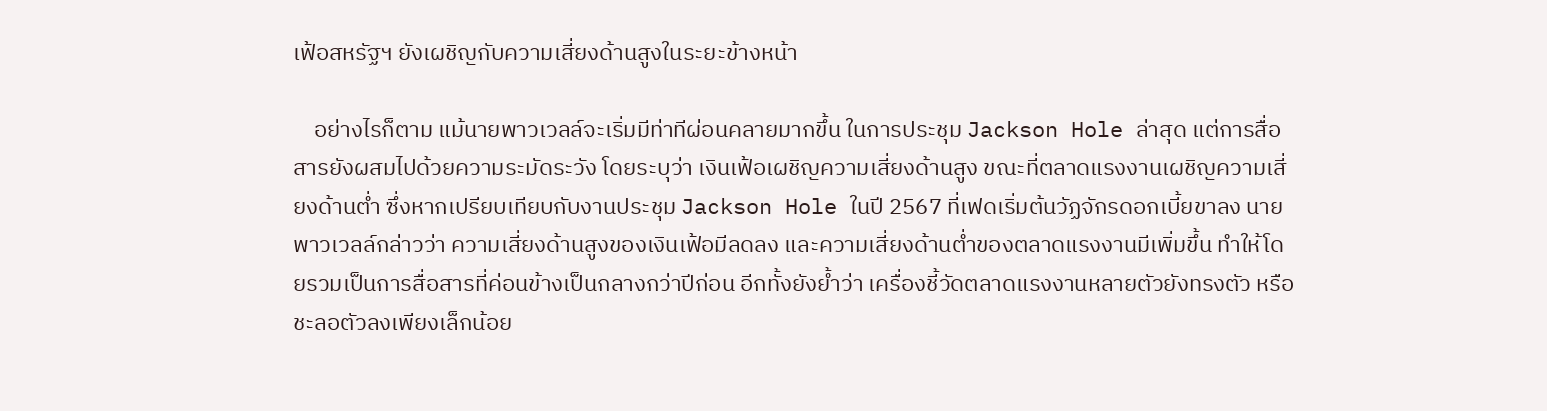เฟ้อสหรัฐฯ ยังเผชิญกับความเสี่ยงด้านสูงในระยะข้างหน้า

    อย่างไรก็ตาม แม้นายพาวเวลล์จะเริ่มมีท่าทีผ่อนคลายมากขึ้น ในการประชุม Jackson Hole ล่าสุด แต่การสื่อสารยังผสมไปด้วยความระมัดระวัง โดยระบุว่า เงินเฟ้อเผชิญความเสี่ยงด้านสูง ขณะที่ตลาดแรงงานเผชิญความเสี่ยงด้านต่ำ ซึ่งหากเปรียบเทียบกับงานประชุม Jackson Hole ในปี 2567 ที่เฟดเริ่มต้นวัฏจักรดอกเบี้ยขาลง นายพาวเวลล์กล่าวว่า ความเสี่ยงด้านสูงของเงินเฟ้อมีลดลง และความเสี่ยงด้านต่ำของตลาดแรงงานมีเพิ่มขึ้น ทำให้โดยรวมเป็นการสื่อสารที่ค่อนข้างเป็นกลางกว่าปีก่อน อีกทั้งยังย้ำว่า เครื่องชี้วัดตลาดแรงงานหลายตัวยังทรงตัว หรือชะลอตัวลงเพียงเล็กน้อย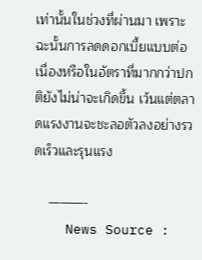เท่านั้นในช่วงที่ผ่านมา เพราะฉะนั้นการลดดอกเบี้ยแบบต่อเนื่องหรือในอัตราที่มากกว่าปกติยังไม่น่าจะเกิดขึ้น เว้นแต่ตลาดแรงงานจะชะลอตัวลงอย่างรวดเร็วและรุนแรง

    ———-
    News Source :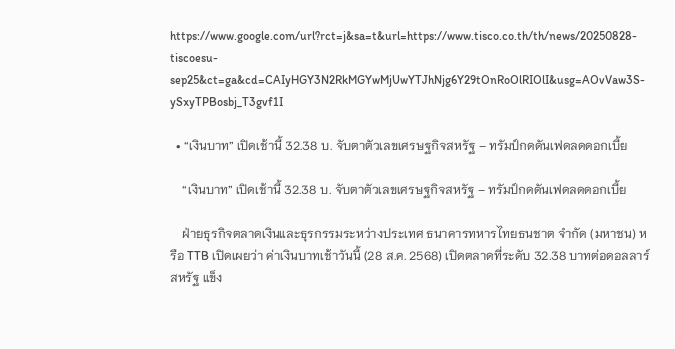https://www.google.com/url?rct=j&sa=t&url=https://www.tisco.co.th/th/news/20250828-tiscoesu-sep25&ct=ga&cd=CAIyHGY3N2RkMGYwMjUwYTJhNjg6Y29tOnRoOlRIOlI&usg=AOvVaw3S-ySxyTPBosbj_T3gvf1I

  • “เงินบาท” เปิดเช้านี้ 32.38 บ. จับตาตัวเลขเศรษฐกิจสหรัฐ – ทรัมป์กดดันเฟดลดดอกเบี้ย

    “เงินบาท” เปิดเช้านี้ 32.38 บ. จับตาตัวเลขเศรษฐกิจสหรัฐ – ทรัมป์กดดันเฟดลดดอกเบี้ย

    ฝ่ายธุรกิจตลาดเงินและธุรกรรมระหว่างประเทศ ธนาคารทหารไทยธนชาต จำกัด (มหาชน) หรือ TTB เปิดเผยว่า ค่าเงินบาทเช้าวันนี้ (28 ส.ค. 2568) เปิดตลาดที่ระดับ 32.38 บาทต่อดอลลาร์สหรัฐ แข็ง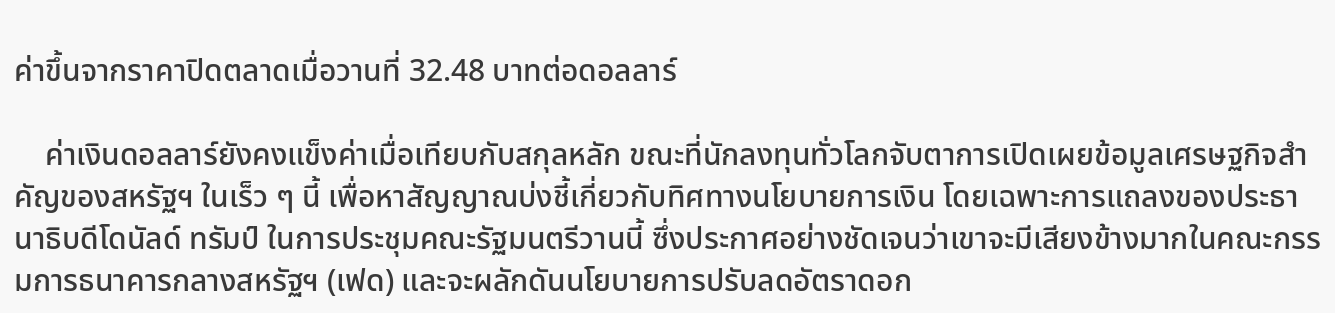ค่าขึ้นจากราคาปิดตลาดเมื่อวานที่ 32.48 บาทต่อดอลลาร์

    ค่าเงินดอลลาร์ยังคงแข็งค่าเมื่อเทียบกับสกุลหลัก ขณะที่นักลงทุนทั่วโลกจับตาการเปิดเผยข้อมูลเศรษฐกิจสำคัญของสหรัฐฯ ในเร็ว ๆ นี้ เพื่อหาสัญญาณบ่งชี้เกี่ยวกับทิศทางนโยบายการเงิน โดยเฉพาะการแถลงของประธานาธิบดีโดนัลด์ ทรัมป์ ในการประชุมคณะรัฐมนตรีวานนี้ ซึ่งประกาศอย่างชัดเจนว่าเขาจะมีเสียงข้างมากในคณะกรรมการธนาคารกลางสหรัฐฯ (เฟด) และจะผลักดันนโยบายการปรับลดอัตราดอก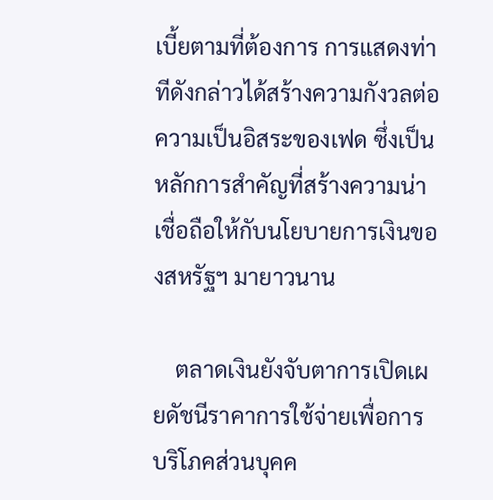เบี้ยตามที่ต้องการ การแสดงท่าทีดังกล่าวได้สร้างความกังวลต่อความเป็นอิสระของเฟด ซึ่งเป็นหลักการสำคัญที่สร้างความน่าเชื่อถือให้กับนโยบายการเงินของสหรัฐฯ มายาวนาน

    ตลาดเงินยังจับตาการเปิดเผยดัชนีราคาการใช้จ่ายเพื่อการบริโภคส่วนบุคค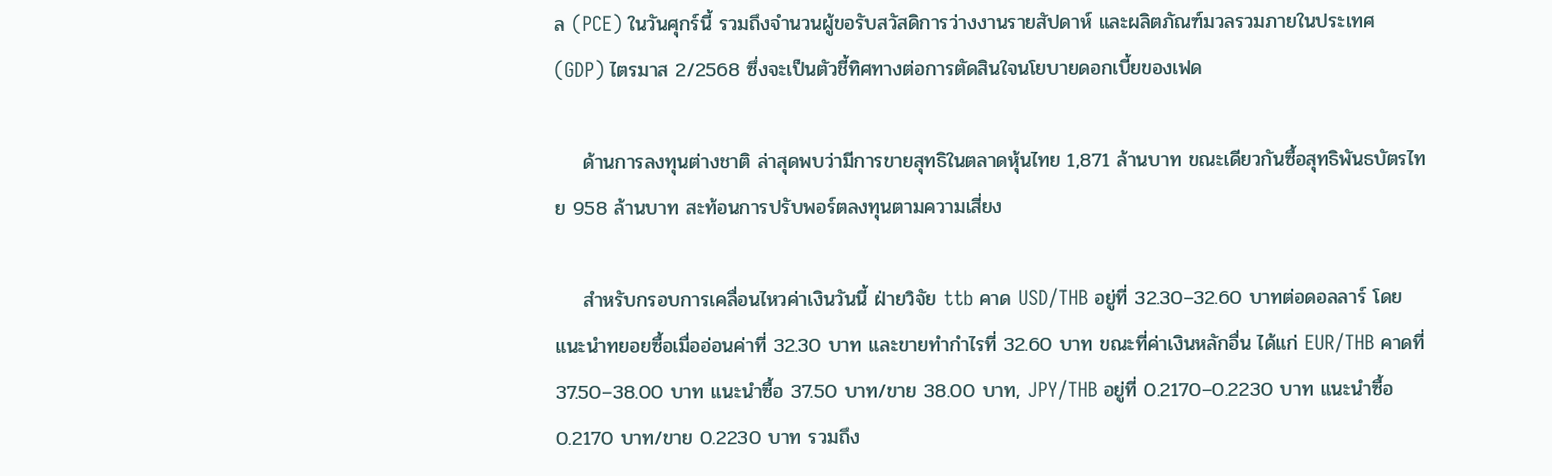ล (PCE) ในวันศุกร์นี้ รวมถึงจำนวนผู้ขอรับสวัสดิการว่างงานรายสัปดาห์ และผลิตภัณฑ์มวลรวมภายในประเทศ (GDP) ไตรมาส 2/2568 ซึ่งจะเป็นตัวชี้ทิศทางต่อการตัดสินใจนโยบายดอกเบี้ยของเฟด

    ด้านการลงทุนต่างชาติ ล่าสุดพบว่ามีการขายสุทธิในตลาดหุ้นไทย 1,871 ล้านบาท ขณะเดียวกันซื้อสุทธิพันธบัตรไทย 958 ล้านบาท สะท้อนการปรับพอร์ตลงทุนตามความเสี่ยง

    สำหรับกรอบการเคลื่อนไหวค่าเงินวันนี้ ฝ่ายวิจัย ttb คาด USD/THB อยู่ที่ 32.30–32.60 บาทต่อดอลลาร์ โดยแนะนำทยอยซื้อเมื่ออ่อนค่าที่ 32.30 บาท และขายทำกำไรที่ 32.60 บาท ขณะที่ค่าเงินหลักอื่น ได้แก่ EUR/THB คาดที่ 37.50–38.00 บาท แนะนำซื้อ 37.50 บาท/ขาย 38.00 บาท, JPY/THB อยู่ที่ 0.2170–0.2230 บาท แนะนำซื้อ 0.2170 บาท/ขาย 0.2230 บาท รวมถึง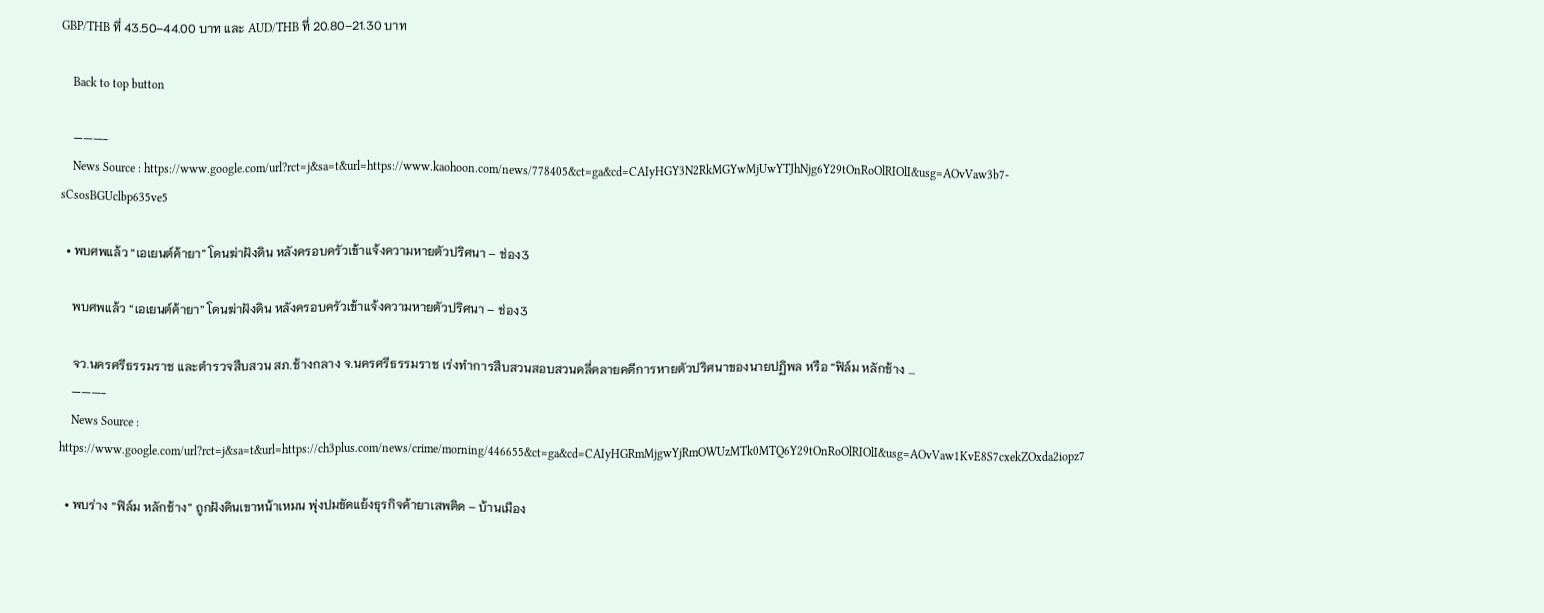GBP/THB ที่ 43.50–44.00 บาท และ AUD/THB ที่ 20.80–21.30 บาท

    Back to top button

    ———-
    News Source : https://www.google.com/url?rct=j&sa=t&url=https://www.kaohoon.com/news/778405&ct=ga&cd=CAIyHGY3N2RkMGYwMjUwYTJhNjg6Y29tOnRoOlRIOlI&usg=AOvVaw3b7-sCsosBGUclbp635ve5

  • พบศพแล้ว “เอเยนต์ค้ายา” โดนฆ่าฝังดิน หลังครอบครัวเข้าแจ้งความหายตัวปริศนา – ช่อง3

    พบศพแล้ว “เอเยนต์ค้ายา” โดนฆ่าฝังดิน หลังครอบครัวเข้าแจ้งความหายตัวปริศนา – ช่อง3

    จว.นครศรีธรรมราช และตำรวจสืบสวน สภ.ช้างกลาง จ.นครศรีธรรมราช เร่งทำการสืบสวนสอบสวนคลี่คลายคดีการหายตัวปริศนาของนายปฏิพล หรือ “ฟิล์ม หลักช้าง …
    ———-
    News Source : https://www.google.com/url?rct=j&sa=t&url=https://ch3plus.com/news/crime/morning/446655&ct=ga&cd=CAIyHGRmMjgwYjRmOWUzMTk0MTQ6Y29tOnRoOlRIOlI&usg=AOvVaw1KvE8S7cxekZOxda2iopz7

  • พบร่าง “ฟิล์ม หลักช้าง” ถูกฝังดินเขาหน้าเหมน พุ่งปมขัดแย้งธุรกิจค้ายาเสพติด – บ้านเมือง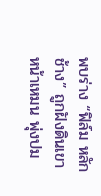พบร่าง “ฟิล์ม หลักช้าง” ถูกฝังดินเขาหน้าเหมน พุ่งปม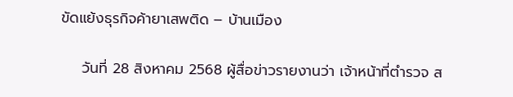ขัดแย้งธุรกิจค้ายาเสพติด – บ้านเมือง

    วันที่ 28 สิงหาคม 2568 ผู้สื่อข่าวรายงานว่า เจ้าหน้าที่ตำรวจ ส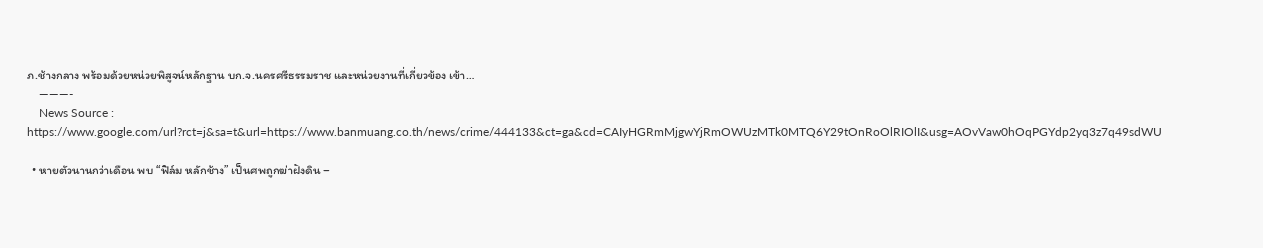ภ.ช้างกลาง พร้อมด้วยหน่วยพิสูจน์หลักฐาน บก.จ.นครศรีธรรมราช และหน่วยงานที่เกี่ยวข้อง เข้า…
    ———-
    News Source : https://www.google.com/url?rct=j&sa=t&url=https://www.banmuang.co.th/news/crime/444133&ct=ga&cd=CAIyHGRmMjgwYjRmOWUzMTk0MTQ6Y29tOnRoOlRIOlI&usg=AOvVaw0hOqPGYdp2yq3z7q49sdWU

  • หายตัวนานกว่าเดือน พบ “ฟิล์ม หลักช้าง” เป็นศพถูกฆ่าฝังดิน –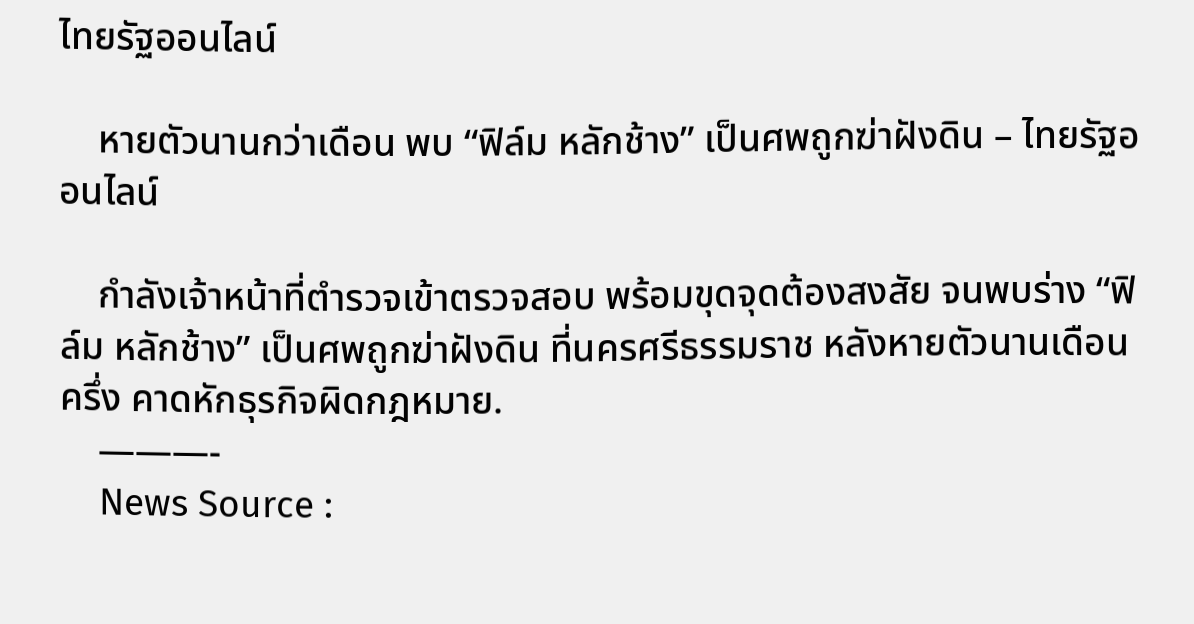ไทยรัฐออนไลน์

    หายตัวนานกว่าเดือน พบ “ฟิล์ม หลักช้าง” เป็นศพถูกฆ่าฝังดิน – ไทยรัฐออนไลน์

    กำลังเจ้าหน้าที่ตำรวจเข้าตรวจสอบ พร้อมขุดจุดต้องสงสัย จนพบร่าง “ฟิล์ม หลักช้าง” เป็นศพถูกฆ่าฝังดิน ที่นครศรีธรรมราช หลังหายตัวนานเดือนครึ่ง คาดหักธุรกิจผิดกฎหมาย.
    ———-
    News Source :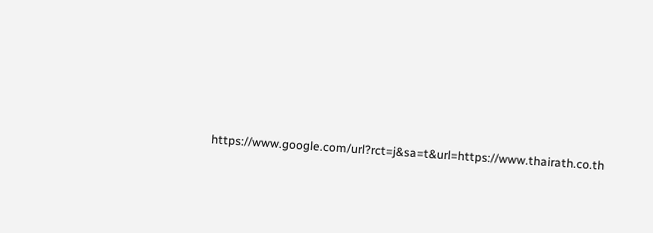https://www.google.com/url?rct=j&sa=t&url=https://www.thairath.co.th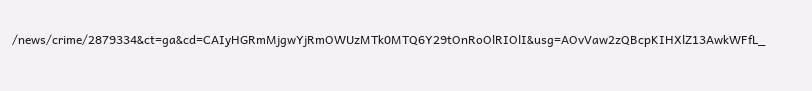/news/crime/2879334&ct=ga&cd=CAIyHGRmMjgwYjRmOWUzMTk0MTQ6Y29tOnRoOlRIOlI&usg=AOvVaw2zQBcpKIHXlZ13AwkWFfL_